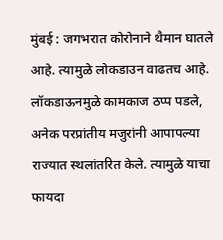मुंबई : जगभरात कोरोनाने थैमान घातले आहे. त्यामुळे लोकडाउन वाढतच आहे. लॉकडाऊनमुळे कामकाज ठप्प पडले, अनेक परप्रांतीय मजुरांनी आपापल्या राज्यात स्थलांतरित केले. त्यामुळे याचा फायदा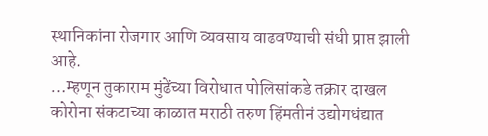स्थानिकांना रोजगार आणि व्यवसाय वाढवण्याची संधी प्राप्त झाली आहे.
…म्हणून तुकाराम मुंढेंच्या विरोधात पोलिसांकडे तक्रार दाखल
कोरोना संकटाच्या काळात मराठी तरुण हिंमतीनं उद्योगधंद्यात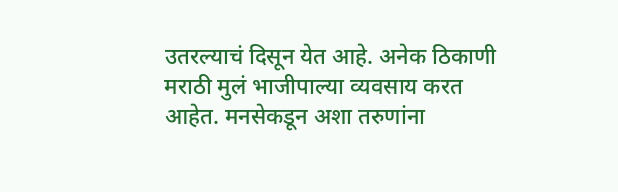उतरल्याचं दिसून येत आहे. अनेक ठिकाणी मराठी मुलं भाजीपाल्या व्यवसाय करत आहेत. मनसेकडून अशा तरुणांना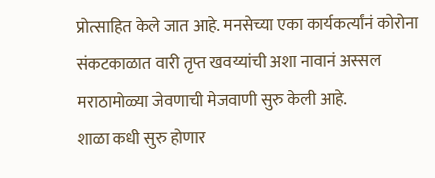प्रोत्साहित केले जात आहे. मनसेच्या एका कार्यकर्त्यांनं कोरोना संकटकाळात वारी तृप्त खवय्यांची अशा नावानं अस्सल मराठामोळ्या जेवणाची मेजवाणी सुरु केली आहे.
शाळा कधी सुरु होणार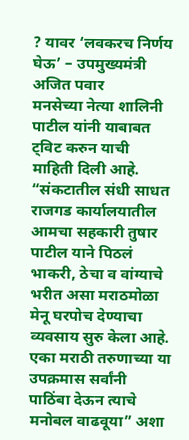? यावर ‘लवकरच निर्णय घेऊ’ – उपमुख्यमंत्री अजित पवार
मनसेच्या नेत्या शालिनी पाटील यांनी याबाबत ट्विट करुन याची माहिती दिली आहे. “संकटातील संधी साधत राजगड कार्यालयातील आमचा सहकारी तुषार पाटील याने पिठलं भाकरी, ठेचा व वांग्याचे भरीत असा मराठमोळा मेनू घरपोच देण्याचा व्यवसाय सुरु केला आहे. एका मराठी तरुणाच्या या उपक्रमास सर्वांनी पाठिंबा देऊन त्याचे मनोबल वाढवूया” अशा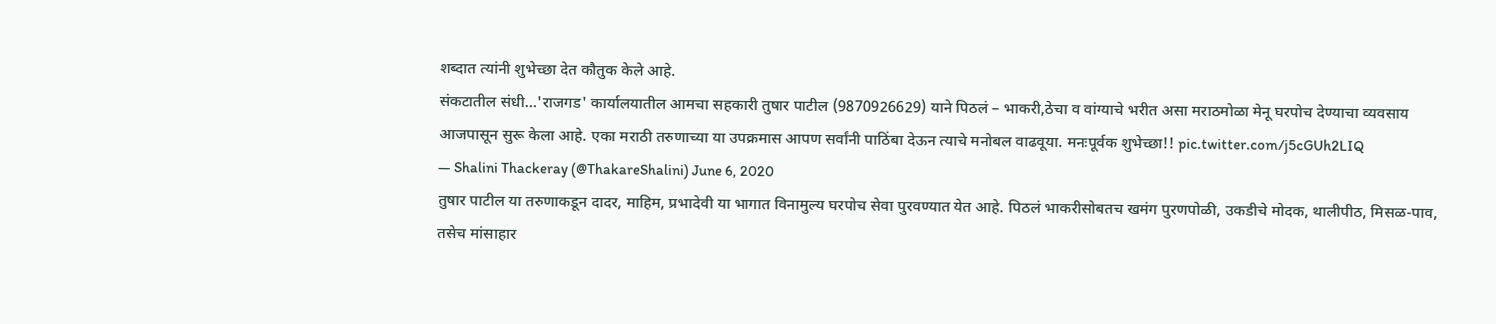शब्दात त्यांनी शुभेच्छा देत कौतुक केले आहे.
संकटातील संधी…'राजगड' कार्यालयातील आमचा सहकारी तुषार पाटील (9870926629) याने पिठलं – भाकरी,ठेचा व वांग्याचे भरीत असा मराठमोळा मेनू घरपोच देण्याचा व्यवसाय आजपासून सुरू केला आहे. एका मराठी तरुणाच्या या उपक्रमास आपण सर्वांनी पाठिंबा देऊन त्याचे मनोबल वाढवूया. मनःपूर्वक शुभेच्छा!! pic.twitter.com/j5cGUh2LIQ
— Shalini Thackeray (@ThakareShalini) June 6, 2020
तुषार पाटील या तरुणाकडून दादर, माहिम, प्रभादेवी या भागात विनामुल्य घरपोच सेवा पुरवण्यात येत आहे. पिठलं भाकरीसोबतच खमंग पुरणपोळी, उकडीचे मोदक, थालीपीठ, मिसळ-पाव, तसेच मांसाहार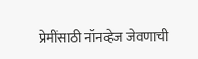प्रेमींसाठी नॉनव्हेज जेवणाची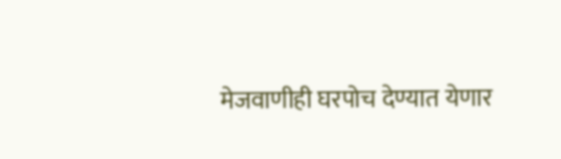मेजवाणीही घरपोच देण्यात येणार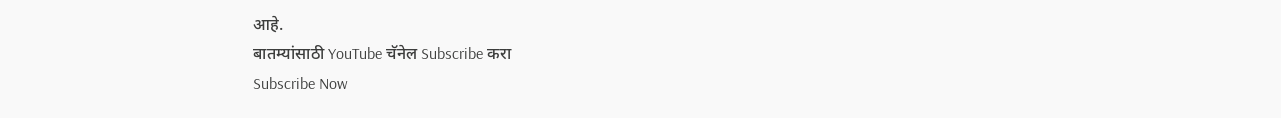आहे.
बातम्यांसाठी YouTube चॅनेल Subscribe करा
Subscribe Now